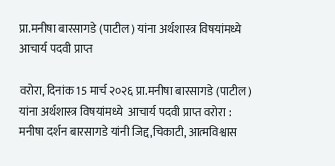प्रा.मनीषा बारसागडे (पाटील) यांना अर्थशास्त्र विषयांमध्ये आचार्य पदवी प्राप्त

वरोरा, दिनांक 15 मार्च २०२६ प्रा.मनीषा बारसागडे (पाटील) यांना अर्थशास्त्र विषयांमध्ये  आचार्य पदवी प्राप्त वरोरा : मनीषा दर्शन बारसागडे यांनी जिद्द,चिकाटी, आत्मविश्वास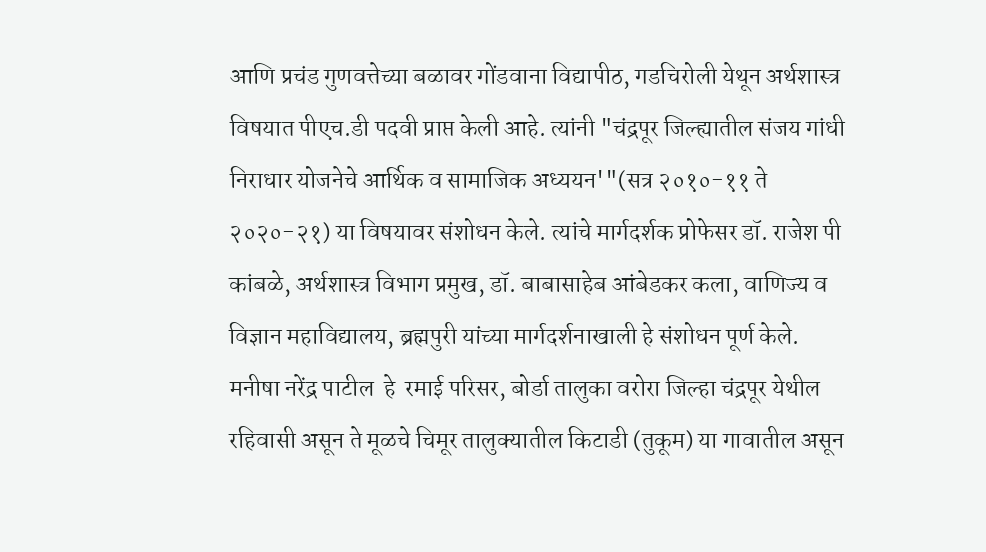आणि प्रचंड गुणवत्तेच्या बळावर गोंडवाना विद्यापीठ, गडचिरोली येथून अर्थशास्त्र विषयात पीएच.डी पदवी प्राप्त केली आहे. त्यांनी "चंद्रपूर जिल्ह्यातील संजय गांधी निराधार योजनेचे आर्थिक व सामाजिक अध्ययन'"(सत्र २०१०-११ ते २०२०-२१) या विषयावर संशोधन केले. त्यांचे मार्गदर्शक प्रोफेसर डॉ. राजेश पी कांबळे, अर्थशास्त्र विभाग प्रमुख, डॉ. बाबासाहेब आंबेडकर कला, वाणिज्य व विज्ञान महाविद्यालय, ब्रह्मपुरी यांच्या मार्गदर्शनाखाली हे संशोधन पूर्ण केले. मनीषा नरेंद्र पाटील  हे  रमाई परिसर, बोर्डा तालुका वरोरा जिल्हा चंद्रपूर येथील रहिवासी असून ते मूळचे चिमूर तालुक्यातील किटाडी (तुकूम) या गावातील असून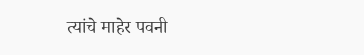त्यांचे माहेर पवनी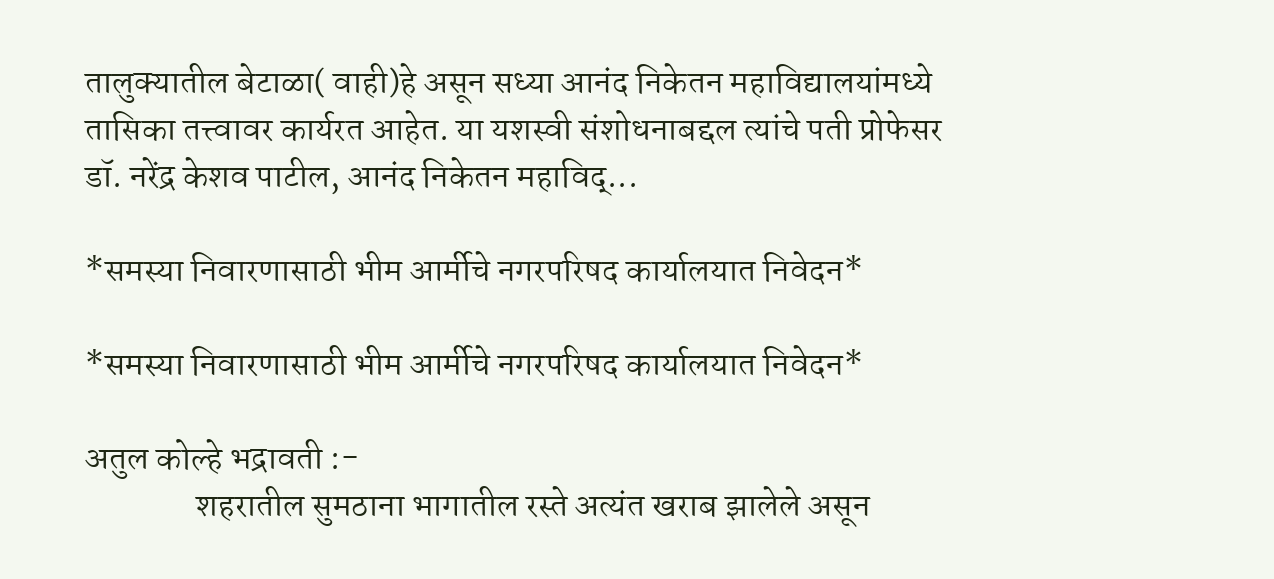तालुक्यातील बेटाळा( वाही)हे असून सध्या आनंद निकेतन महाविद्यालयांमध्ये तासिका तत्त्वावर कार्यरत आहेत. या यशस्वी संशोधनाबद्दल त्यांचे पती प्रोफेसर डॉ. नरेंद्र केशव पाटील, आनंद निकेतन महाविद्...

*समस्या निवारणासाठी भीम आर्मीचे नगरपरिषद कार्यालयात निवेदन*

*समस्या निवारणासाठी भीम आर्मीचे नगरपरिषद कार्यालयात निवेदन*

अतुल कोल्हे भद्रावती :-
                शहरातील सुमठाना भागातील रस्ते अत्यंत खराब झालेले असून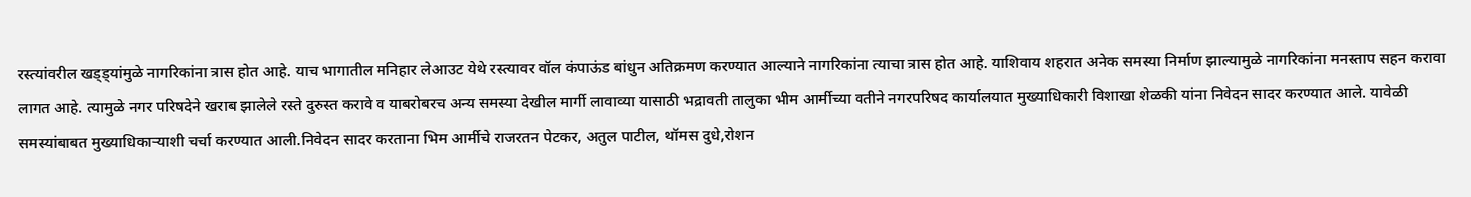रस्त्यांवरील खड्ड्यांमुळे नागरिकांना त्रास होत आहे. याच भागातील मनिहार लेआउट येथे रस्त्यावर वॉल कंपाऊंड बांधुन अतिक्रमण करण्यात आल्याने नागरिकांना त्याचा त्रास होत आहे. याशिवाय शहरात अनेक समस्या निर्माण झाल्यामुळे नागरिकांना मनस्ताप सहन करावा लागत आहे. त्यामुळे नगर परिषदेने खराब झालेले रस्ते दुरुस्त करावे व याबरोबरच अन्य समस्या देखील मार्गी लावाव्या यासाठी भद्रावती तालुका भीम आर्मीच्या वतीने नगरपरिषद कार्यालयात मुख्याधिकारी विशाखा शेळकी यांना निवेदन सादर करण्यात आले. यावेळी समस्यांबाबत मुख्याधिकाऱ्याशी चर्चा करण्यात आली.निवेदन सादर करताना भिम आर्मीचे राजरतन पेटकर, अतुल पाटील, थॉमस दुधे,रोशन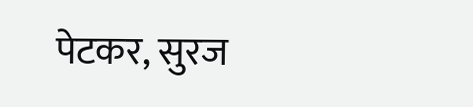पेटकर, सुरज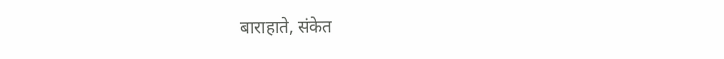बाराहाते, संकेत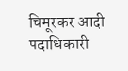चिमूरकर आदी  पदाधिकारी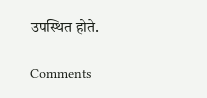उपस्थित होते.

Comments